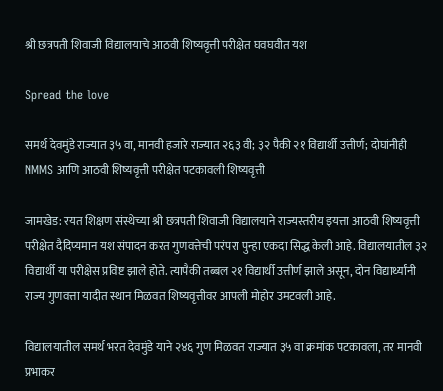श्री छत्रपती शिवाजी विद्यालयाचे आठवी शिष्यवृत्ती परीक्षेत घवघवीत यश

Spread the love

समर्थ देवमुंडे राज्यात ३५ वा, मानवी हजारे राज्यात २६३ वी; ३२ पैकी २१ विद्यार्थी उत्तीर्ण; दोघांनीही NMMS आणि आठवी शिष्यवृत्ती परीक्षेत पटकावली शिष्यवृत्ती

जामखेड: रयत शिक्षण संस्थेच्या श्री छत्रपती शिवाजी विद्यालयाने राज्यस्तरीय इयत्ता आठवी शिष्यवृत्ती परीक्षेत दैदिप्यमान यश संपादन करत गुणवत्तेची परंपरा पुन्हा एकदा सिद्ध केली आहे. विद्यालयातील ३२ विद्यार्थी या परीक्षेस प्रविष्ट झाले होते. त्यापैकी तब्बल २१ विद्यार्थी उत्तीर्ण झाले असून, दोन विद्यार्थ्यांनी राज्य गुणवत्ता यादीत स्थान मिळवत शिष्यवृत्तीवर आपली मोहोर उमटवली आहे.

विद्यालयातील समर्थ भरत देवमुंडे याने २४६ गुण मिळवत राज्यात ३५ वा क्रमांक पटकावला, तर मानवी प्रभाकर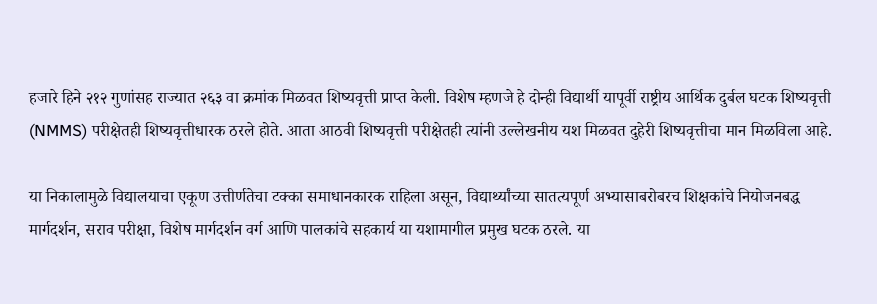हजारे हिने २१२ गुणांसह राज्यात २६३ वा क्रमांक मिळवत शिष्यवृत्ती प्राप्त केली. विशेष म्हणजे हे दोन्ही विद्यार्थी यापूर्वी राष्ट्रीय आर्थिक दुर्बल घटक शिष्यवृत्ती (NMMS) परीक्षेतही शिष्यवृत्तीधारक ठरले होते. आता आठवी शिष्यवृत्ती परीक्षेतही त्यांनी उल्लेखनीय यश मिळवत दुहेरी शिष्यवृत्तीचा मान मिळविला आहे.

या निकालामुळे विद्यालयाचा एकूण उत्तीर्णतेचा टक्का समाधानकारक राहिला असून, विद्यार्थ्यांच्या सातत्यपूर्ण अभ्यासाबरोबरच शिक्षकांचे नियोजनबद्ध मार्गदर्शन, सराव परीक्षा, विशेष मार्गदर्शन वर्ग आणि पालकांचे सहकार्य या यशामागील प्रमुख घटक ठरले. या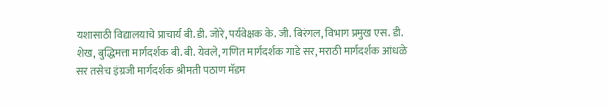यशासाठी विद्यालयाचे प्राचार्य बी. डी. जोरे, पर्यवेक्षक के. जी. बिरंगल, विभाग प्रमुख एस. डी. शेख, बुद्धिमत्ता मार्गदर्शक बी. बी. येवले, गणित मार्गदर्शक गाडे सर, मराठी मार्गदर्शक आंधळे सर तसेच इंग्रजी मार्गदर्शक श्रीमती पठाण मॅडम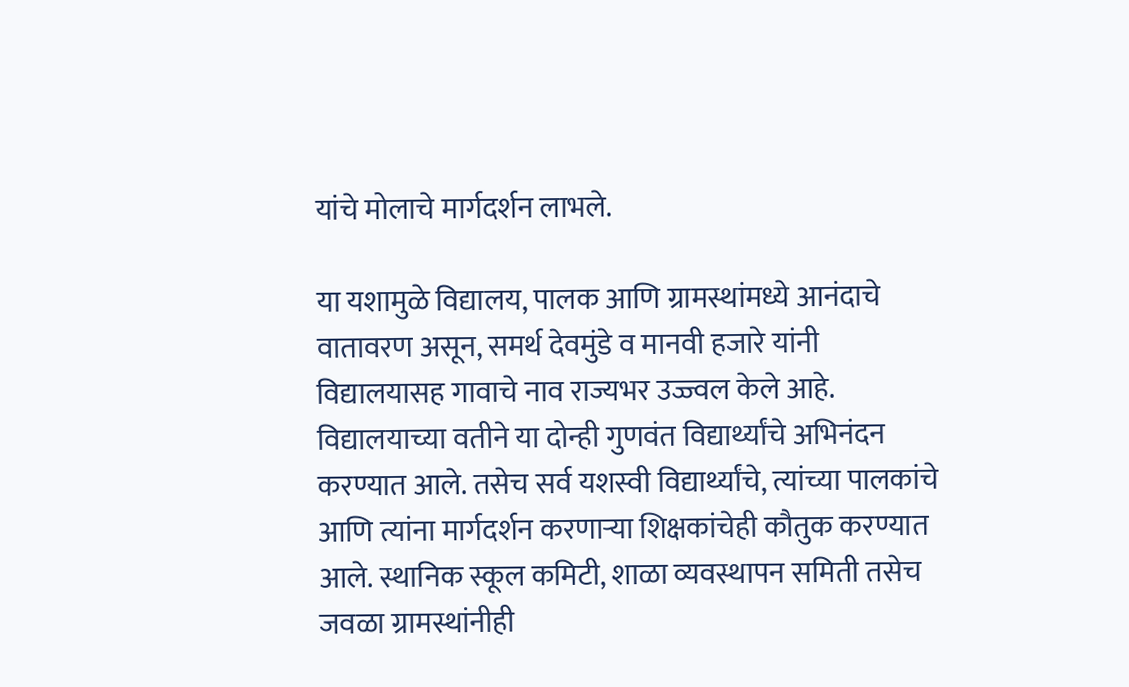यांचे मोलाचे मार्गदर्शन लाभले.

या यशामुळे विद्यालय, पालक आणि ग्रामस्थांमध्ये आनंदाचे वातावरण असून, समर्थ देवमुंडे व मानवी हजारे यांनी विद्यालयासह गावाचे नाव राज्यभर उज्ज्वल केले आहे. विद्यालयाच्या वतीने या दोन्ही गुणवंत विद्यार्थ्यांचे अभिनंदन करण्यात आले. तसेच सर्व यशस्वी विद्यार्थ्यांचे, त्यांच्या पालकांचे आणि त्यांना मार्गदर्शन करणाऱ्या शिक्षकांचेही कौतुक करण्यात आले. स्थानिक स्कूल कमिटी, शाळा व्यवस्थापन समिती तसेच जवळा ग्रामस्थांनीही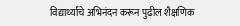विद्यार्थ्यांचे अभिनंदन करून पुढील शैक्षणिक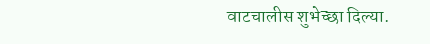वाटचालीस शुभेच्छा दिल्या.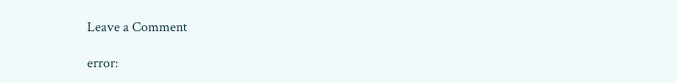Leave a Comment

error: